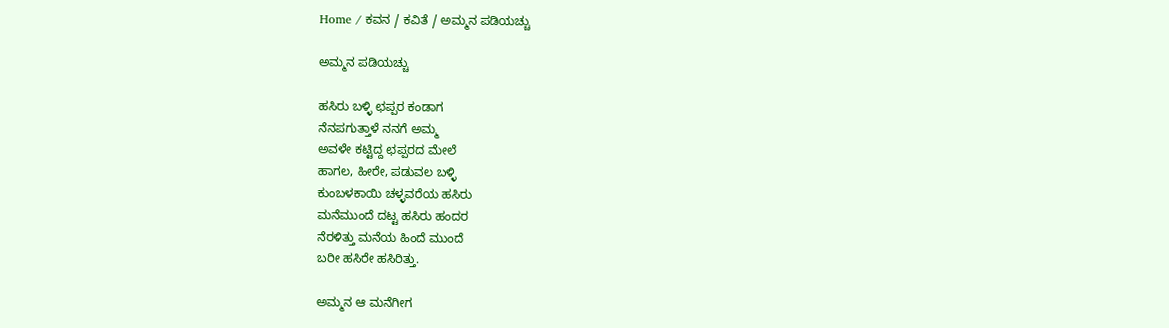Home / ಕವನ / ಕವಿತೆ / ಅಮ್ಮನ ಪಡಿಯಚ್ಚು

ಅಮ್ಮನ ಪಡಿಯಚ್ಚು

ಹಸಿರು ಬಳ್ಳಿ ಛಪ್ಪರ ಕಂಡಾಗ
ನೆನಪಗುತ್ತಾಳೆ ನನಗೆ ಅಮ್ಮ
ಅವಳೇ ಕಟ್ಟಿದ್ದ ಛಪ್ಪರದ ಮೇಲೆ
ಹಾಗಲ, ಹೀರೇ, ಪಡುವಲ ಬಳ್ಳಿ
ಕುಂಬಳಕಾಯಿ ಚಳ್ಳವರೆಯ ಹಸಿರು
ಮನೆಮುಂದೆ ದಟ್ಟ ಹಸಿರು ಹಂದರ
ನೆರಳಿತ್ತು ಮನೆಯ ಹಿಂದೆ ಮುಂದೆ
ಬರೀ ಹಸಿರೇ ಹಸಿರಿತ್ತು.

ಅಮ್ಮನ ಆ ಮನೆಗೀಗ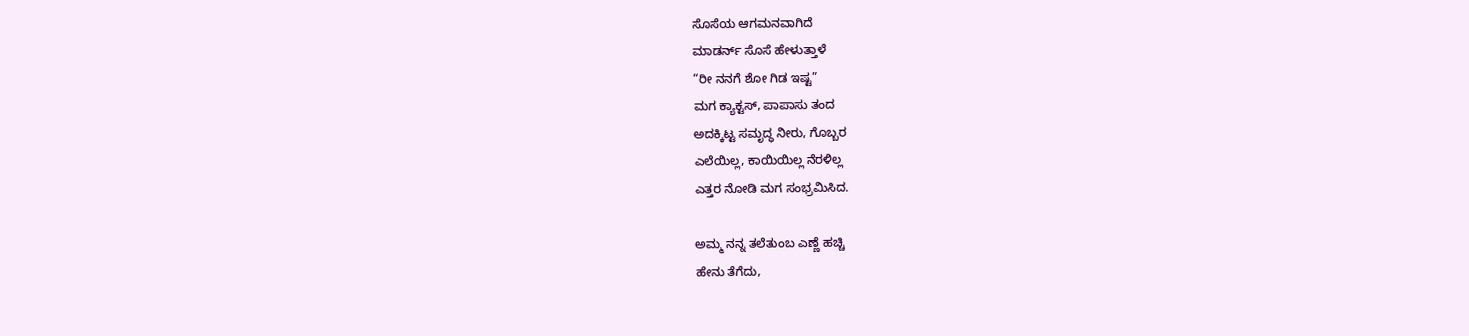ಸೊಸೆಯ ಆಗಮನವಾಗಿದೆ
ಮಾಡರ್ನ್ ಸೊಸೆ ಹೇಳುತ್ತಾಳೆ
“ರೀ ನನಗೆ ಶೋ ಗಿಡ ಇಷ್ಟ”
ಮಗ ಕ್ಯಾಕ್ಟಸ್, ಪಾಪಾಸು ತಂದ
ಅದಕ್ಕಿಟ್ಟ ಸಮೃದ್ಧ ನೀರು, ಗೊಬ್ಬರ
ಎಲೆಯಿಲ್ಲ, ಕಾಯಿಯಿಲ್ಲ ನೆರಳಿಲ್ಲ
ಎತ್ತರ ನೋಡಿ ಮಗ ಸಂಭ್ರಮಿಸಿದ.

ಅಮ್ಮ ನನ್ನ ತಲೆತುಂಬ ಎಣ್ಣೆ ಹಚ್ಚಿ
ಹೇನು ತೆಗೆದು,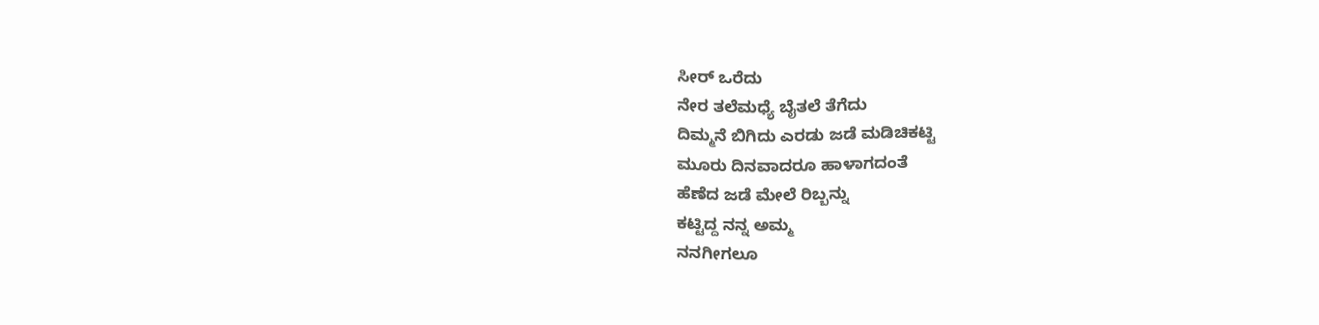ಸೀ‌ರ್ ಒರೆದು
ನೇರ ತಲೆಮಧ್ಯೆ ಬೈತಲೆ ತೆಗೆದು
ದಿಮ್ಮನೆ ಬಿಗಿದು ಎರಡು ಜಡೆ ಮಡಿಚಿಕಟ್ಟಿ
ಮೂರು ದಿನವಾದರೂ ಹಾಳಾಗದಂತೆ
ಹೆಣೆದ ಜಡೆ ಮೇಲೆ ರಿಬ್ಬನ್ನು
ಕಟ್ಟಿದ್ದ ನನ್ನ ಅಮ್ಮ
ನನಗೀಗಲೂ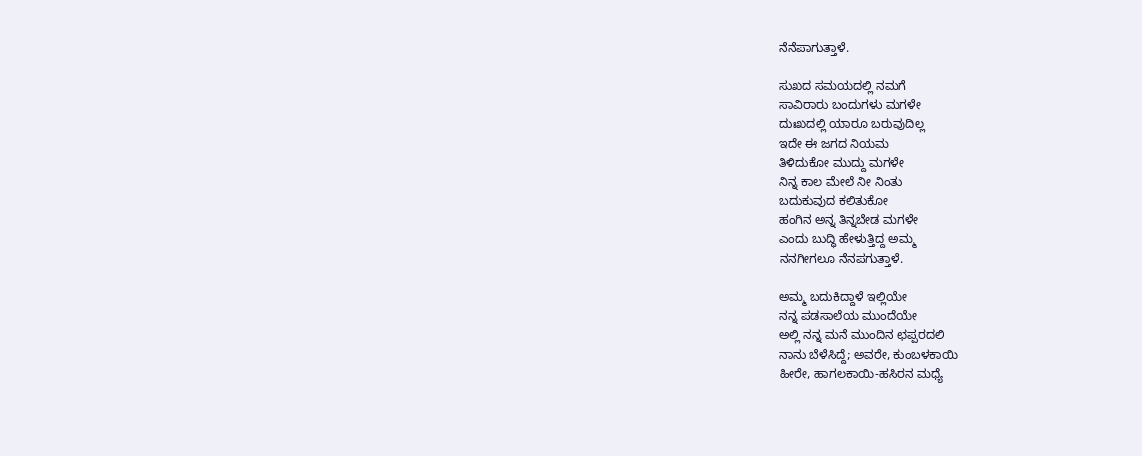ನೆನೆಪಾಗುತ್ತಾಳೆ.

ಸುಖದ ಸಮಯದಲ್ಲಿ ನಮಗೆ
ಸಾವಿರಾರು ಬಂದುಗಳು ಮಗಳೇ
ದುಃಖದಲ್ಲಿ ಯಾರೂ ಬರುವುದಿಲ್ಲ
ಇದೇ ಈ ಜಗದ ನಿಯಮ
ತಿಳಿದುಕೋ ಮುದ್ದು ಮಗಳೇ
ನಿನ್ನ ಕಾಲ ಮೇಲೆ ನೀ ನಿಂತು
ಬದುಕುವುದ ಕಲಿತುಕೋ
ಹಂಗಿನ ಅನ್ನ ತಿನ್ನಬೇಡ ಮಗಳೇ
ಎಂದು ಬುದ್ಧಿ ಹೇಳುತ್ತಿದ್ದ ಅಮ್ಮ
ನನಗೀಗಲೂ ನೆನಪಗುತ್ತಾಳೆ.

ಅಮ್ಮ ಬದುಕಿದ್ದಾಳೆ ಇಲ್ಲಿಯೇ
ನನ್ನ ಪಡಸಾಲೆಯ ಮುಂದೆಯೇ
ಅಲ್ಲಿ ನನ್ನ ಮನೆ ಮುಂದಿನ ಛಪ್ಪರದಲಿ
ನಾನು ಬೆಳೆಸಿದ್ದೆ; ಅವರೇ, ಕುಂಬಳಕಾಯಿ
ಹೀರೇ, ಹಾಗಲಕಾಯಿ-ಹಸಿರನ ಮಧ್ಯೆ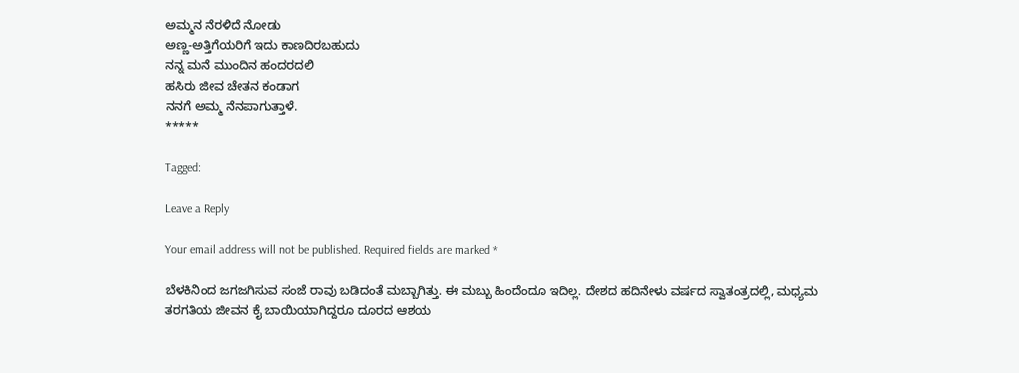ಅಮ್ಮನ ನೆರಳಿದೆ ನೋಡು
ಅಣ್ಣ-ಅತ್ತಿಗೆಯರಿಗೆ ಇದು ಕಾಣದಿರಬಹುದು
ನನ್ನ ಮನೆ ಮುಂದಿನ ಹಂದರದಲಿ
ಹಸಿರು ಜೀವ ಚೇತನ ಕಂಡಾಗ
ನನಗೆ ಅಮ್ಮ ನೆನಪಾಗುತ್ತಾಳೆ.
*****

Tagged:

Leave a Reply

Your email address will not be published. Required fields are marked *

ಬೆಳಕಿನಿಂದ ಜಗಜಗಿಸುವ ಸಂಜೆ ರಾವು ಬಡಿದಂತೆ ಮಬ್ಬಾಗಿತ್ತು. ಈ ಮಬ್ಬು ಹಿಂದೆಂದೂ ಇದಿಲ್ಲ. ದೇಶದ ಹದಿನೇಳು ವರ್ಷದ ಸ್ವಾತಂತ್ರದಲ್ಲಿ, ಮಧ್ಯಮ ತರಗತಿಯ ಜೀವನ ಕೈ ಬಾಯಿಯಾಗಿದ್ದರೂ ದೂರದ ಆಶಯ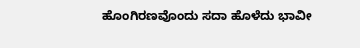ಹೊಂಗಿರಣವೊಂದು ಸದಾ ಹೊಳೆದು ಭಾವೀ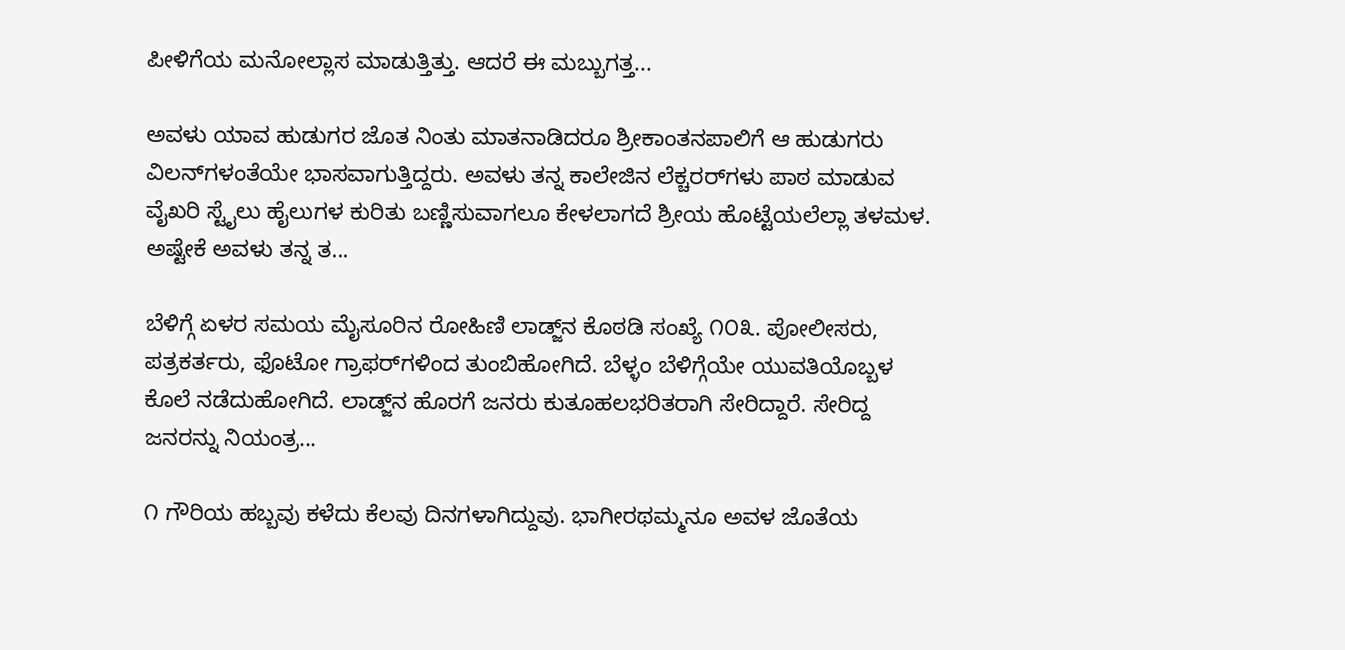ಪೀಳಿಗೆಯ ಮನೋಲ್ಲಾಸ ಮಾಡುತ್ತಿತ್ತು. ಆದರೆ ಈ ಮಬ್ಬುಗತ್ತ...

ಅವಳು ಯಾವ ಹುಡುಗರ ಜೊತ ನಿಂತು ಮಾತನಾಡಿದರೂ ಶ್ರೀಕಾಂತನಪಾಲಿಗೆ ಆ ಹುಡುಗರು ವಿಲನ್‌ಗಳಂತೆಯೇ ಭಾಸವಾಗುತ್ತಿದ್ದರು. ಅವಳು ತನ್ನ ಕಾಲೇಜಿನ ಲೆಕ್ಚರರ್‌ಗಳು ಪಾಠ ಮಾಡುವ ವೈಖರಿ ಸ್ಟೈಲು ಹೈಲುಗಳ ಕುರಿತು ಬಣ್ಣಿಸುವಾಗಲೂ ಕೇಳಲಾಗದೆ ಶ್ರೀಯ ಹೊಟ್ಟೆಯಲೆಲ್ಲಾ ತಳಮಳ. ಅಷ್ಟೇಕೆ ಅವಳು ತನ್ನ ತ...

ಬೆಳಿಗ್ಗೆ ಏಳರ ಸಮಯ ಮೈಸೂರಿನ ರೋಹಿಣಿ ಲಾಡ್ಜ್‌ನ ಕೊಠಡಿ ಸಂಖ್ಯೆ ೧೦೩. ಪೋಲೀಸರು, ಪತ್ರಕರ್ತರು, ಫೊಟೋ ಗ್ರಾಫರ್‌ಗಳಿಂದ ತುಂಬಿಹೋಗಿದೆ. ಬೆಳ್ಳಂ ಬೆಳಿಗ್ಗೆಯೇ ಯುವತಿಯೊಬ್ಬಳ ಕೊಲೆ ನಡೆದುಹೋಗಿದೆ. ಲಾಡ್ಜ್‌ನ ಹೊರಗೆ ಜನರು ಕುತೂಹಲಭರಿತರಾಗಿ ಸೇರಿದ್ದಾರೆ. ಸೇರಿದ್ದ ಜನರನ್ನು ನಿಯಂತ್ರ...

೧ ಗೌರಿಯ ಹಬ್ಬವು ಕಳೆದು ಕೆಲವು ದಿನಗಳಾಗಿದ್ದುವು. ಭಾಗೀರಥಮ್ಮನೂ ಅವಳ ಜೊತೆಯ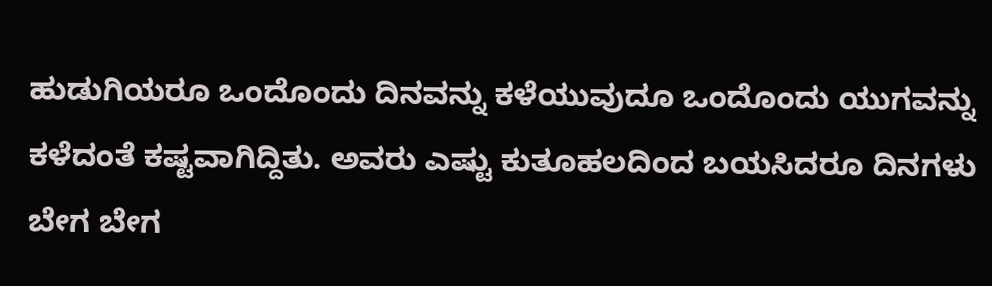ಹುಡುಗಿಯರೂ ಒಂದೊಂದು ದಿನವನ್ನು ಕಳೆಯುವುದೂ ಒಂದೊಂದು ಯುಗವನ್ನು ಕಳೆದಂತೆ ಕಷ್ಟವಾಗಿದ್ದಿತು. ಅವರು ಎಷ್ಟು ಕುತೂಹಲದಿಂದ ಬಯಸಿದರೂ ದಿನಗಳು ಬೇಗ ಬೇಗ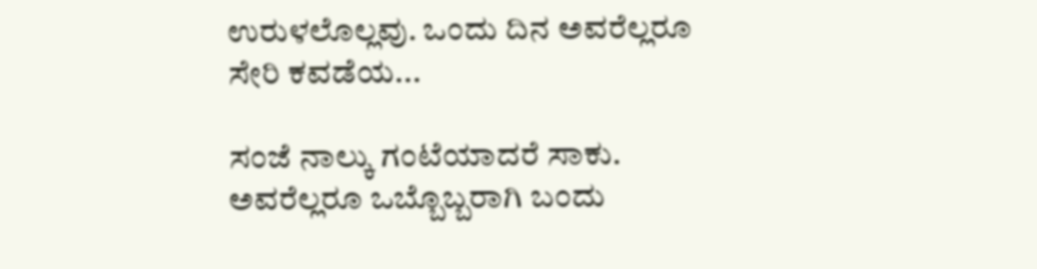ಉರುಳಲೊಲ್ಲವು. ಒಂದು ದಿನ ಅವರೆಲ್ಲರೂ ಸೇರಿ ಕವಡೆಯ...

ಸಂಜೆ ನಾಲ್ಕು ಗಂಟೆಯಾದರೆ ಸಾಕು. ಅವರೆಲ್ಲರೂ ಒಬ್ಬೊಬ್ಬರಾಗಿ ಬಂದು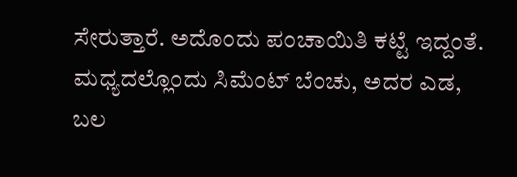ಸೇರುತ್ತಾರೆ. ಅದೊಂದು ಪಂಚಾಯಿತಿ ಕಟ್ಟೆ ಇದ್ದಂತೆ. ಮಧ್ಯದಲ್ಲೊಂದು ಸಿಮೆಂಟ್ ಬೆಂಚು, ಅದರ ಎಡ, ಬಲ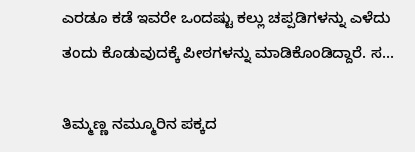ಎರಡೂ ಕಡೆ ಇವರೇ ಒಂದಷ್ಟು ಕಲ್ಲು ಚಪ್ಪಡಿಗಳನ್ನು ಎಳೆದು ತಂದು ಕೊಡುವುದಕ್ಕೆ ಪೀಠಗಳನ್ನು ಮಾಡಿಕೊಂಡಿದ್ದಾರೆ. ಸ...

ತಿಮ್ಮಣ್ಣ ನಮ್ಮೂರಿನ ಪಕ್ಕದ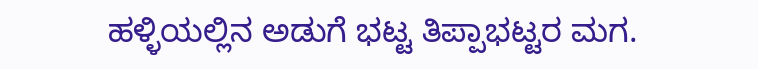ಹಳ್ಳಿಯಲ್ಲಿನ ಅಡುಗೆ ಭಟ್ಟ ತಿಪ್ಪಾಭಟ್ಟರ ಮಗ.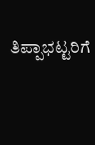ತಿಪ್ಪಾಭಟ್ಟರಿಗೆ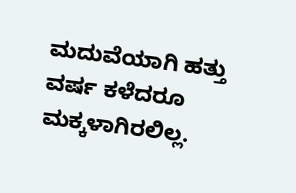ಮದುವೆಯಾಗಿ ಹತ್ತು ವರ್ಷ ಕಳೆದರೂ ಮಕ್ಕಳಾಗಿರಲಿಲ್ಲ.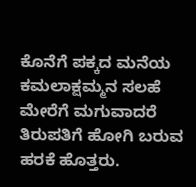ಕೊನೆಗೆ ಪಕ್ಕದ ಮನೆಯ ಕಮಲಾಕ್ಷಮ್ಮನ ಸಲಹೆ ಮೇರೆಗೆ ಮಗುವಾದರೆ ತಿರುಪತಿಗೆ ಹೋಗಿ ಬರುವ ಹರಕೆ ಹೊತ್ತರು.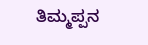ತಿಮ್ಮಪ್ಪನ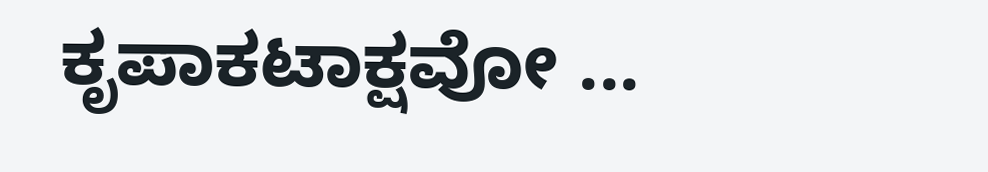ಕೃಪಾಕಟಾಕ್ಷವೋ ...